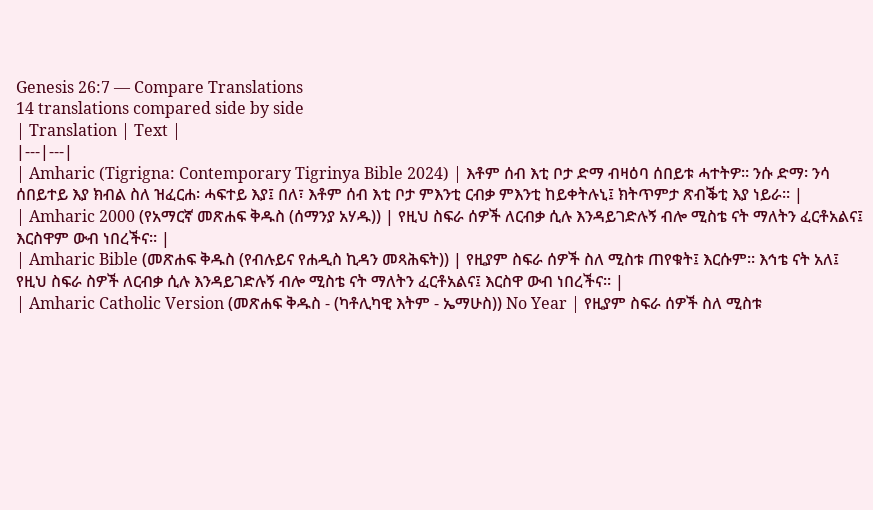Genesis 26:7 — Compare Translations
14 translations compared side by side
| Translation | Text |
|---|---|
| Amharic (Tigrigna: Contemporary Tigrinya Bible 2024) | እቶም ሰብ እቲ ቦታ ድማ ብዛዕባ ሰበይቱ ሓተትዎ። ንሱ ድማ፡ ንሳ ሰበይተይ እያ ክብል ስለ ዝፈርሐ፡ ሓፍተይ እያ፤ በለ፣ እቶም ሰብ እቲ ቦታ ምእንቲ ርብቃ ምእንቲ ከይቀትሉኒ፤ ክትጥምታ ጽብቕቲ እያ ነይራ። |
| Amharic 2000 (የአማርኛ መጽሐፍ ቅዱስ (ሰማንያ አሃዱ)) | የዚህ ስፍራ ሰዎች ለርብቃ ሲሉ እንዳይገድሉኝ ብሎ ሚስቴ ናት ማለትን ፈርቶአልና፤ እርስዋም ውብ ነበረችና። |
| Amharic Bible (መጽሐፍ ቅዱስ (የብሉይና የሐዲስ ኪዳን መጻሕፍት)) | የዚያም ስፍራ ሰዎች ስለ ሚስቱ ጠየቁት፤ እርሱም። እኅቴ ናት አለ፤ የዚህ ስፍራ ስዎች ለርብቃ ሲሉ እንዳይገድሉኝ ብሎ ሚስቴ ናት ማለትን ፈርቶአልና፤ እርስዋ ውብ ነበረችና። |
| Amharic Catholic Version (መጽሐፍ ቅዱስ - (ካቶሊካዊ እትም - ኤማሁስ)) No Year | የዚያም ስፍራ ሰዎች ስለ ሚስቱ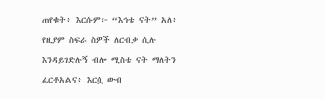ጠየቁት፥ እርሱም፦ “እኅቴ ናት” አለ፥ የዚያም ስፍራ ስዎች ለርብቃ ሲሉ እንዳይገድሉኝ ብሎ ሚስቴ ናት ማለትን ፈርቶአልና፥ እርሷ ውብ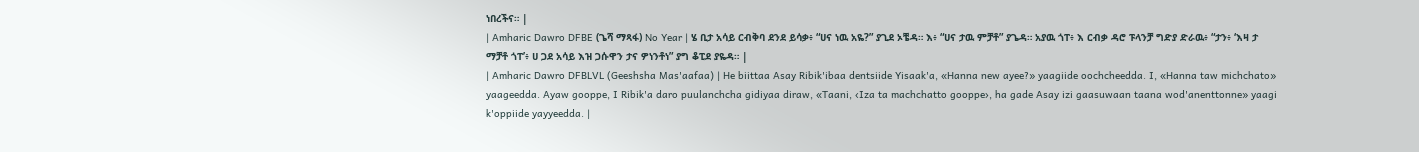ነበረችና። |
| Amharic Dawro DFBE (ጌሻ ማጻፋ) No Year | ሄ ቢታ አሳይ ርብቅባ ደንደ ይሳቃ፥ “ሀና ነዉ አዬ?” ያጊደ ኦቼዳ። እ፥ “ሀና ታዉ ምቻቶ” ያጌዳ። አያዉ ጎፐ፥ እ ርብቃ ዳሮ ፑላንቻ ግድያ ድራዉ፥ “ታን፥ ‘እዛ ታ ማቻቶ ጎፐ’፥ ሀ ጋደ አሳይ እዝ ጋሱዋን ታና ዎነንቶነ” ያግ ቆፒደ ያዬዳ። |
| Amharic Dawro DFBLVL (Geeshsha Mas'aafaa) | He biittaa Asay Ribik'ibaa dentsiide Yisaak'a, «Hanna new ayee?» yaagiide oochcheedda. I, «Hanna taw michchato» yaageedda. Ayaw gooppe, I Ribik'a daro puulanchcha gidiyaa diraw, «Taani, ‹Iza ta machchatto gooppe›, ha gade Asay izi gaasuwaan taana wod'anenttonne» yaagi k'oppiide yayyeedda. |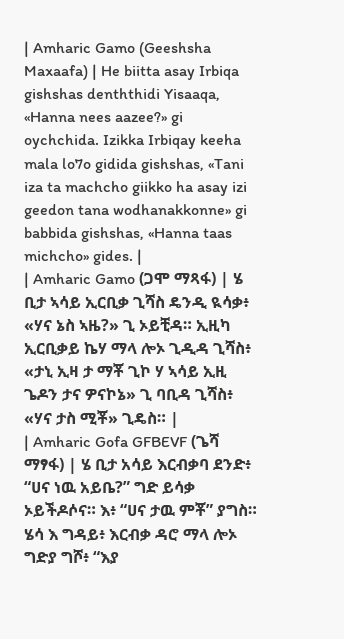| Amharic Gamo (Geeshsha Maxaafa) | He biitta asay Irbiqa gishshas denththidi Yisaaqa, «Hanna nees aazee?» gi oychchida. Izikka Irbiqay keeha mala lo7o gidida gishshas, «Tani iza ta machcho giikko ha asay izi geedon tana wodhanakkonne» gi babbida gishshas, «Hanna taas michcho» gides. |
| Amharic Gamo (ጋሞ ማጻፋ) | ሄ ቢታ ኣሳይ ኢርቢቃ ጊሻስ ዴንዲ ዪሳቃ፥ «ሃና ኔስ ኣዜ?» ጊ ኦይቺዳ። ኢዚካ ኢርቢቃይ ኬሃ ማላ ሎኦ ጊዲዳ ጊሻስ፥ «ታኒ ኢዛ ታ ማቾ ጊኮ ሃ ኣሳይ ኢዚ ጌዶን ታና ዎናኮኔ» ጊ ባቢዳ ጊሻስ፥ «ሃና ታስ ሚቾ» ጊዴስ። |
| Amharic Gofa GFBEVF (ጌሻ ማፃፋ) | ሄ ቢታ አሳይ እርብቃባ ደንድ፥ “ሀና ነዉ አይቤ?” ግድ ይሳቃ ኦይችዶሶና። እ፥ “ሀና ታዉ ምቾ” ያግስ። ሄሳ እ ግዳይ፥ እርብቃ ዳሮ ማላ ሎኦ ግድያ ግሾ፥ “እያ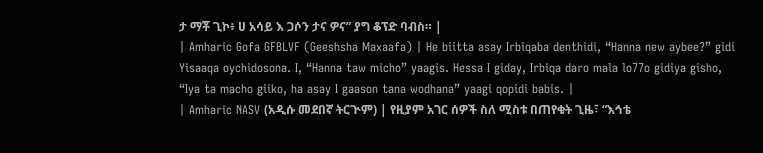ታ ማቾ ጊኮ፥ ሀ አሳይ እ ጋሶን ታና ዎና” ያግ ቆፕድ ባብስ። |
| Amharic Gofa GFBLVF (Geeshsha Maxaafa) | He biitta asay Irbiqaba denthidi, “Hanna new aybee?” gidi Yisaaqa oychidosona. I, “Hanna taw micho” yaagis. Hessa I giday, Irbiqa daro mala lo77o gidiya gisho, “Iya ta macho giiko, ha asay I gaason tana wodhana” yaagi qopidi babis. |
| Amharic NASV (አዲሱ መደበኛ ትርጒም) | የዚያም አገር ሰዎች ስለ ሚስቱ በጠየቁት ጊዜ፣ “እኅቴ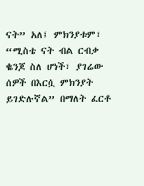ናት” አለ፤ ምክንያቱም፣ “ሚስቴ ናት ብል ርብቃ ቈንጆ ስለ ሆነች፣ ያገሬው ሰዎች በእርሷ ምክንያት ይገድሉኛል” በማለት ፈርቶ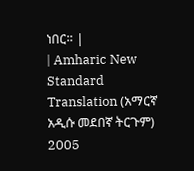ነበር። |
| Amharic New Standard Translation (አማርኛ አዲሱ መደበኛ ትርጉም) 2005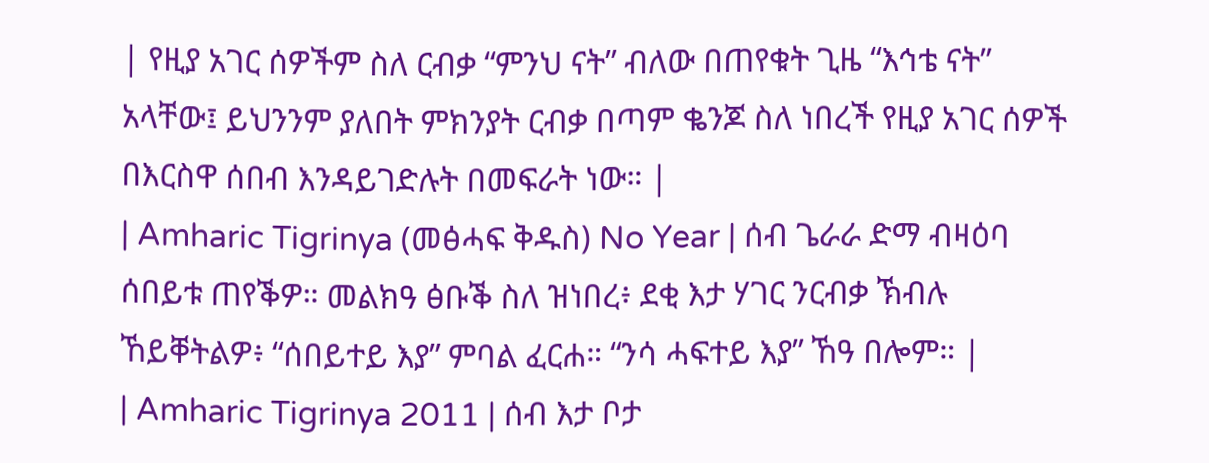| የዚያ አገር ሰዎችም ስለ ርብቃ “ምንህ ናት” ብለው በጠየቁት ጊዜ “እኅቴ ናት” አላቸው፤ ይህንንም ያለበት ምክንያት ርብቃ በጣም ቈንጆ ስለ ነበረች የዚያ አገር ሰዎች በእርስዋ ሰበብ እንዳይገድሉት በመፍራት ነው። |
| Amharic Tigrinya (መፅሓፍ ቅዱስ) No Year | ሰብ ጌራራ ድማ ብዛዕባ ሰበይቱ ጠየቕዎ። መልክዓ ፅቡቕ ስለ ዝነበረ፥ ደቂ እታ ሃገር ንርብቃ ኽብሉ ኸይቐትልዎ፥ “ሰበይተይ እያ” ምባል ፈርሐ። “ንሳ ሓፍተይ እያ” ኸዓ በሎም። |
| Amharic Tigrinya 2011 | ሰብ እታ ቦታ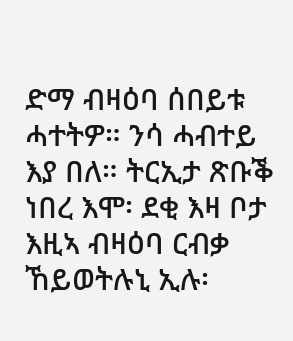ድማ ብዛዕባ ሰበይቱ ሓተትዎ። ንሳ ሓብተይ እያ በለ። ትርኢታ ጽቡቕ ነበረ እሞ፡ ደቂ እዛ ቦታ እዚኣ ብዛዕባ ርብቃ ኸይወትሉኒ ኢሉ፡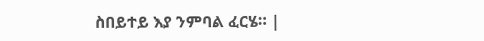ስበይተይ እያ ንምባል ፈርሄ። |